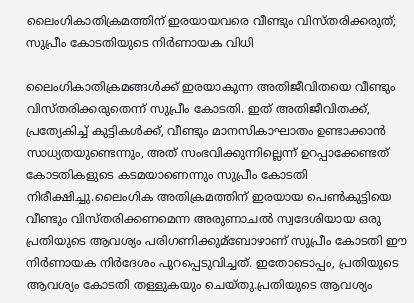ലൈംഗികാതിക്രമത്തിന് ഇരയായവരെ വീണ്ടും വിസ്തരിക്കരുത്; സുപ്രീം കോടതിയുടെ നിര്‍ണായക വിധി

ലൈംഗികാതിക്രമങ്ങള്‍ക്ക് ഇരയാകുന്ന അതിജീവിതയെ വീണ്ടും വിസ്തരിക്കരുതെന്ന് സുപ്രീം കോടതി. ഇത് അതിജീവിതക്ക്, പ്രത്യേകിച്ച്‌ കുട്ടികള്‍ക്ക്, വീണ്ടും മാനസികാഘാതം ഉണ്ടാക്കാൻ സാധ്യതയുണ്ടെന്നും, അത് സംഭവിക്കുന്നില്ലെന്ന് ഉറപ്പാക്കേണ്ടത് കോടതികളുടെ കടമയാണെന്നും സുപ്രീം കോടതി നിരീക്ഷിച്ചു.ലൈംഗിക അതിക്രമത്തിന് ഇരയായ പെണ്‍കുട്ടിയെ വീണ്ടും വിസ്തരിക്കണമെന്ന അരുണാചല്‍ സ്വദേശിയായ ഒരു പ്രതിയുടെ ആവശ്യം പരിഗണിക്കുമ്ബോഴാണ് സുപ്രീം കോടതി ഈ നിർണായക നിർദേശം പുറപ്പെടുവിച്ചത്. ഇതോടൊപ്പം, പ്രതിയുടെ ആവശ്യം കോടതി തള്ളുകയും ചെയ്തു.പ്രതിയുടെ ആവശ്യം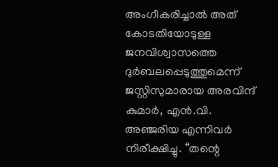അംഗീകരിച്ചാല്‍ അത് കോടതിയോടുള്ള ജനവിശ്വാസത്തെ ദുർബലപ്പെടുത്തുമെന്ന് ജസ്റ്റിസുമാരായ അരവിന്ദ് കുമാർ, എൻ.വി. അഞ്ജരിയ എന്നിവർ നിരീക്ഷിച്ചു. “തന്റെ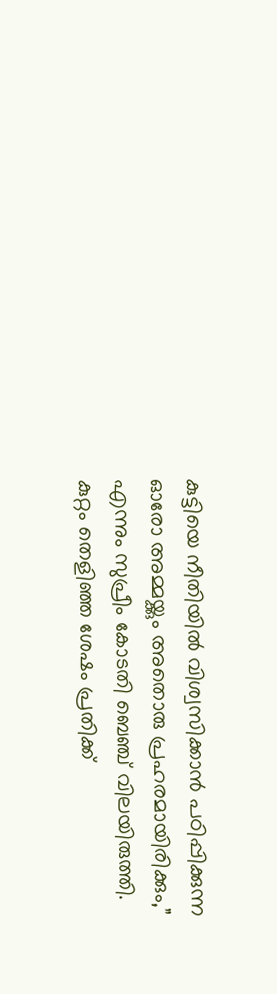കുട്ടിയെ നീതിയില്‍ വിശ്വസിക്കാൻ പഠിപ്പിക്കുന്ന ഓരോ അമ്മയ്ക്കും അതൊരു പ്രഹരമായിരിക്കും,” എന്നും സുപ്രീം കോടതി ബെഞ്ച് വിലയിരുത്തി. കുറ്റം തെളിഞ്ഞ ശേഷം പ്രതിക്ക്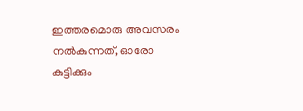ഇത്തരമൊരു അവസരം നല്‍കുന്നത്, ഓരോ കുട്ടിക്കും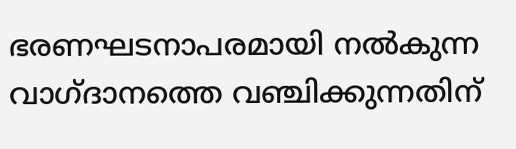ഭരണഘടനാപരമായി നല്‍കുന്ന വാഗ്ദാനത്തെ വഞ്ചിക്കുന്നതിന്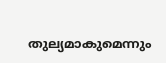തുല്യമാകുമെന്നും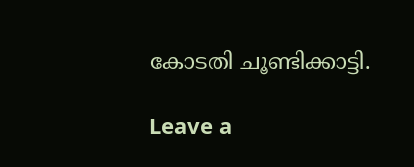കോടതി ചൂണ്ടിക്കാട്ടി.

Leave a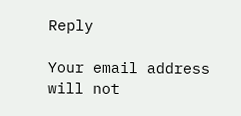Reply

Your email address will not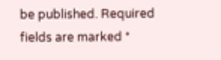be published. Required fields are marked *